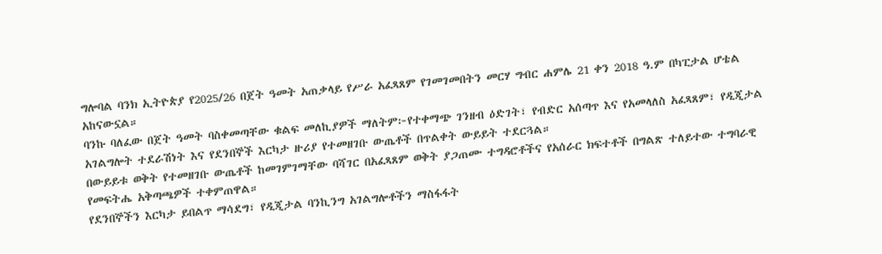ግሎባል ባንክ ኢትዮጵያ የ2025/26 በጀት ዓመት አጠቃላይ የሥራ አፈጻጸም የገመገመበትን መርሃ ግብር ሐምሌ 21 ቀን 2018 ዓ.ም በካፒታል ሆቴል አከናውኗል።
ባንኩ ባለፈው በጀት ዓመት ባስቀመጣቸው ቁልፍ መለኪያዎች ማለትም፦የተቀማጭ ገንዘብ ዕድገት፣ የብድር አሰጣጥ እና የአመላለስ አፈጻጸም፣ የዲጂታል አገልግሎት ተደራሽነት እና የደንበኞች እርካታ ዙሪያ የተመዘገቡ ውጤቶች በጥልቀት ውይይት ተደርጓል።
በውይይቱ ወቅት የተመዘገቡ ውጤቶች ከመገምገማቸው ባሻገር በአፈጻጸም ወቅት ያጋጠሙ ተግዳሮቶችና የአሰራር ክፍተቶች በግልጽ ተለይተው ተግባራዊ የመፍትሔ አቅጣጫዎች ተቀምጠዋል።
የደንበኞችን እርካታ ይበልጥ ማሳደግ፣ የዲጂታል ባንኪንግ አገልግሎቶችን ማስፋፋት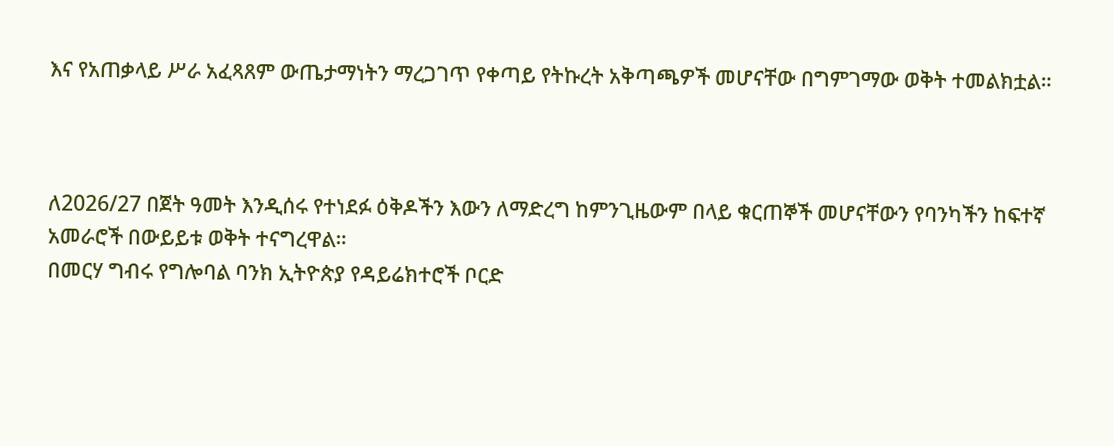እና የአጠቃላይ ሥራ አፈጻጸም ውጤታማነትን ማረጋገጥ የቀጣይ የትኩረት አቅጣጫዎች መሆናቸው በግምገማው ወቅት ተመልክቷል።



ለ2026/27 በጀት ዓመት እንዲሰሩ የተነደፉ ዕቅዶችን እውን ለማድረግ ከምንጊዜውም በላይ ቁርጠኞች መሆናቸውን የባንካችን ከፍተኛ አመራሮች በውይይቱ ወቅት ተናግረዋል።
በመርሃ ግብሩ የግሎባል ባንክ ኢትዮጵያ የዳይሬክተሮች ቦርድ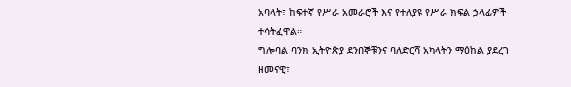አባላት፣ ከፍተኛ የሥራ አመራሮች እና የተለያዩ የሥራ ክፍል ኃላፊዎች ተሳትፈዋል።
ግሎባል ባንክ ኢትዮጵያ ደንበኞቹንና ባለድርሻ አካላትን ማዕከል ያደረገ ዘመናዊ፣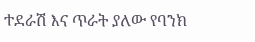ተደራሽ እና ጥራት ያለው የባንክ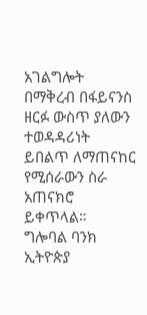አገልግሎት በማቅረብ በፋይናንስ ዘርፉ ውስጥ ያለውን ተወዳዳሪነት ይበልጥ ለማጠናከር የሚሰራውን ስራ አጠናክሮ ይቀጥላል።
ግሎባል ባንክ ኢትዮጵያ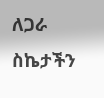ለጋራ ስኬታችን